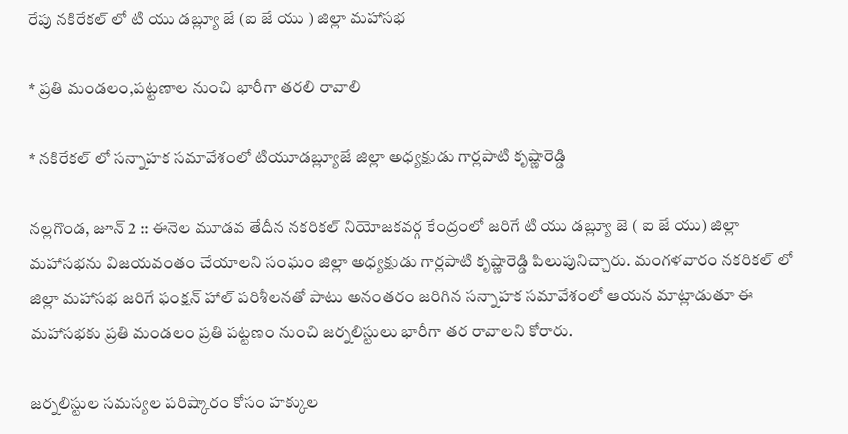రేపు నకిరేకల్ లో టి యు డబ్ల్యూ జే (ఐ జే యు ) జిల్లా మహాసభ

* ప్రతి మండలం,పట్టణాల నుంచి భారీగా తరలి రావాలి

* నకిరేకల్ లో సన్నాహక సమావేశంలో టియూడబ్ల్యూజే జిల్లా అధ్యక్షుడు గార్లపాటి కృష్ణారెడ్డి

నల్లగొండ, జూన్ 2 :: ఈనెల మూడవ తేదీన నకరికల్ నియోజకవర్గ కేంద్రంలో జరిగే టి యు డబ్ల్యూ జె ( ఐ జే యు) జిల్లా మహాసభను విజయవంతం చేయాలని సంఘం జిల్లా అధ్యక్షుడు గార్లపాటి కృష్ణారెడ్డి పిలుపునిచ్చారు. మంగళవారం నకరికల్ లో జిల్లా మహాసభ జరిగే ఫంక్షన్ హాల్ పరిశీలనతో పాటు అనంతరం జరిగిన సన్నాహక సమావేశంలో ఆయన మాట్లాడుతూ ఈ మహాసభకు ప్రతి మండలం ప్రతి పట్టణం నుంచి జర్నలిస్టులు భారీగా తర రావాలని కోరారు.

జర్నలిస్టుల సమస్యల పరిష్కారం కోసం హక్కుల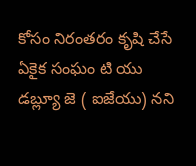కోసం నిరంతరం కృషి చేసే ఏకైక సంఘం టి యు డబ్ల్యూ జె ( ఐజేయు) నని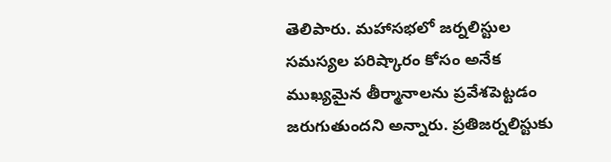తెలిపారు. మహాసభలో జర్నలిస్టుల సమస్యల పరిష్కారం కోసం అనేక ముఖ్యమైన తీర్మానాలను ప్రవేశపెట్టడం జరుగుతుందని అన్నారు. ప్రతిజర్నలిస్టుకు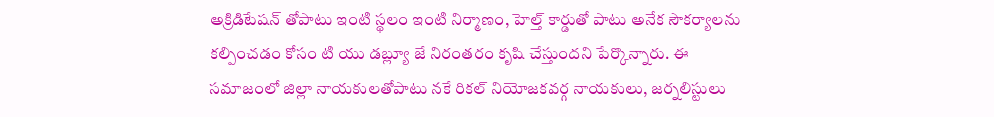అక్రిడిటేషన్ తోపాటు ఇంటి స్థలం ఇంటి నిర్మాణం, హెల్త్ కార్డుతో పాటు అనేక సౌకర్యాలను కల్పించడం కోసం టి యు డబ్ల్యూ జే నిరంతరం కృషి చేస్తుందని పేర్కొన్నారు. ఈ సమాజంలో జిల్లా నాయకులతోపాటు నకే రికల్ నియోజకవర్గ నాయకులు, జర్నలిస్టులు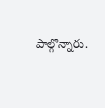పాల్గొన్నారు.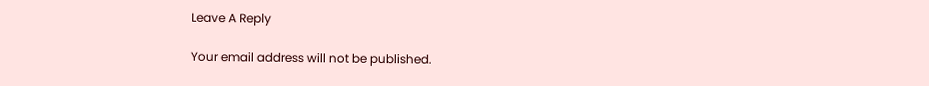Leave A Reply

Your email address will not be published.